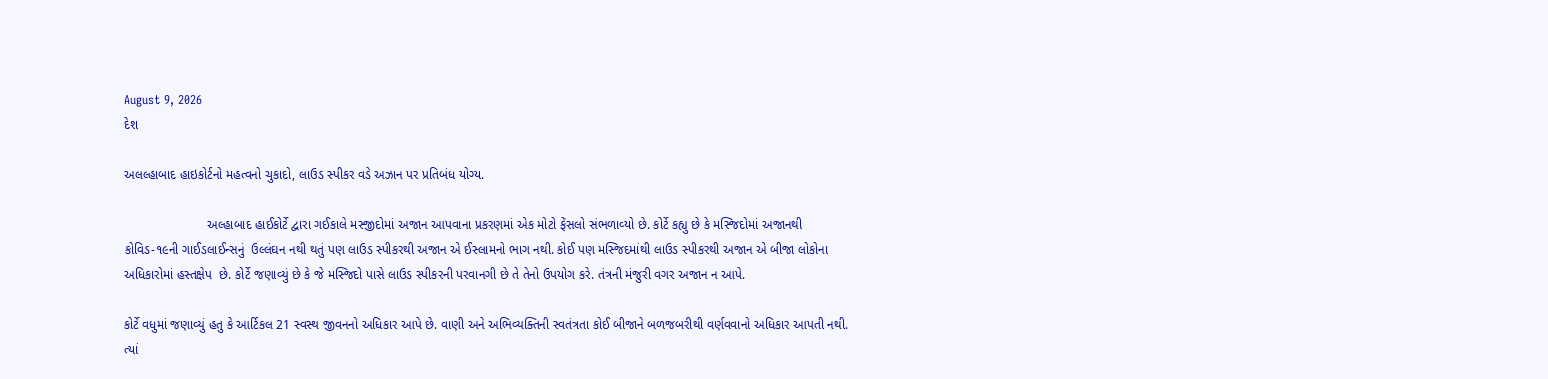August 9, 2026
દેશ

અલલ્હાબાદ હાઇકોર્ટનો મહત્વનો ચુકાદો, લાઉડ સ્પીકર વડે અઝાન પર પ્રતિબંધ યોગ્ય.

                       અલ્‍હાબાદ હાઈકોર્ટે દ્વારા ગઈકાલે મસ્‍જીદોમાં અજાન આપવાના પ્રકરણમાં એક મોટો ફેંસલો સંભળાવ્‍યો છે. કોર્ટે કહ્યુ છે કે મસ્‍જિદોમાં અજાનથી કોવિડ-૧૯ની ગાઈડલાઈન્‍સનું  ઉલ્લંઘન નથી થતું પણ લાઉડ સ્‍પીકરથી અજાન એ ઈસ્‍લામનો ભાગ નથી. કોઈ પણ મસ્‍જિદમાંથી લાઉડ સ્‍પીકરથી અજાન એ બીજા લોકોના અધિકારોમાં હસ્‍તક્ષેપ  છે. કોર્ટે જણાવ્યું છે કે જે મસ્‍જિદો પાસે લાઉડ સ્‍પીકરની પરવાનગી છે તે તેનો ઉપયોગ કરે. તંત્રની મંજુરી વગર અજાન ન આપે.

કોર્ટે વધુમાં જણાવ્યું હતુ કે આર્ટિકલ 21 સ્વસ્થ જીવનનો અધિકાર આપે છે. વાણી અને અભિવ્યક્તિની સ્વતંત્રતા કોઈ બીજાને બળજબરીથી વર્ણવવાનો અધિકાર આપતી નથી. ત્યાં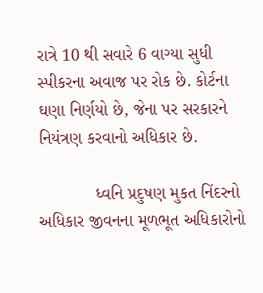રાત્રે 10 થી સવારે 6 વાગ્યા સુધી સ્પીકરના અવાજ પર રોક છે. કોર્ટના ઘણા નિર્ણયો છે, જેના પર સરકારને નિયંત્રણ કરવાનો અધિકાર છે.

            ધ્વનિ પ્રદુષણ મુકત નિંદરનો અધિકાર જીવનના મૂળભૂત અધિકારોનો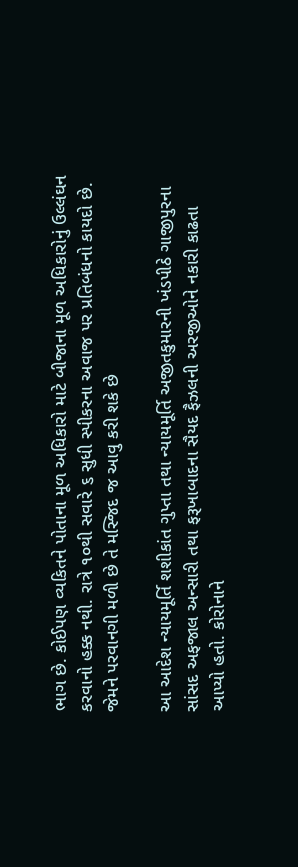ભાગ છે. કોઈપણ વ્‍યકિતને પોતાના મૂળ અધિકારો માટે બીજાના મૂળ અધિકારોનું ઉલ્લંઘન કરવાનો હક્ક નથી. રાત્રે ૧૦થી સવારે ૬ સુધી સ્‍પીકરના અવાજ પર પ્રતિબંધનો કાયદો છે. જેમને પરવાનગી મળી છે તે મસ્‍જિદ જ આવુ કરી શકે છે

આ આદેશ ન્‍યાયમૂર્તિ શશીકાંત ગુપ્‍તા તથા ન્‍યાયમૂર્તિ અજીતકુમારની ખંડપીઠે ગાજીપુરના સાંસદ અફજાલ અન્‍સારી તથા ફરૂખાબાદના સૈયદ ફૈઝલની અરજીઓને નકારી કાઢતા  આપ્‍યો હતો. કોરોનાને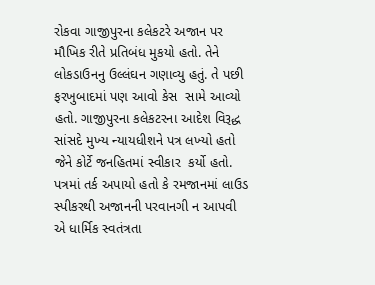રોકવા ગાજીપુરના કલેકટરે અજાન પર મૌખિક રીતે પ્રતિબંધ મુકયો હતો. તેને લોકડાઉનનુ ઉલ્લંઘન ગણાવ્‍યુ હતું. તે પછી ફરખુબાદમાં પણ આવો કેસ  સામે આવ્‍યો હતો. ગાજીપુરના કલેકટરના આદેશ વિરૂદ્ધ સાંસદે મુખ્‍ય ન્‍યાયધીશને પત્ર લખ્‍યો હતો જેને કોર્ટે જનહિતમાં સ્‍વીકાર  કર્યો હતો. પત્રમાં તર્ક અપાયો હતો કે રમજાનમાં લાઉડ સ્‍પીકરથી અજાનની પરવાનગી ન આપવી એ ધાર્મિક સ્‍વતંત્રતા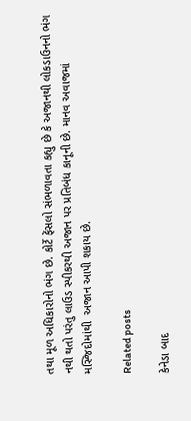તથા મૂળ અધિકારોનો ભંગ છે. કોર્ટે ફેંસલો સંભળાવતા કહ્યુ છે કે અજાનથી લોકડાઉનનો ભંગ નથી થતો પરંતુ લાઉડ સ્‍પીકરથી અજાન પર પ્રતિબંધ કાનૂની છે. માનવ અવાજમાં મસ્‍જિદોમાંથી  અજાન આપી શકાય છે.

Related posts

કેનેડા બાદ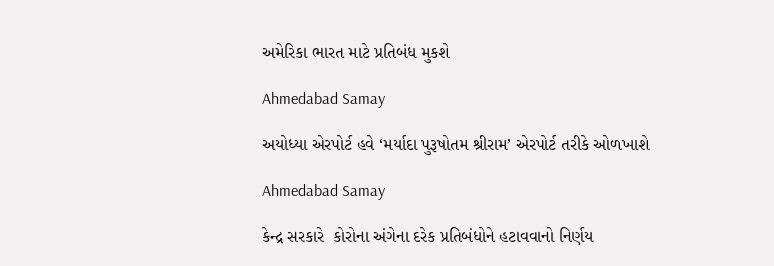અમેરિકા ભારત માટે પ્રતિબંધ મુકશે

Ahmedabad Samay

અયોધ્યા એરપોર્ટ હવે ‘મર્યાદા પુરૂષોતમ શ્રીરામ’ એરપોર્ટ તરીકે ઓળખાશે

Ahmedabad Samay

કેન્દ્ર સરકારે  કોરોના અંગેના દરેક પ્રતિબંધોને હટાવવાનો નિર્ણય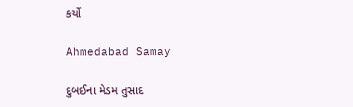કર્યો

Ahmedabad Samay

દુબઈના મેડમ તુસાદ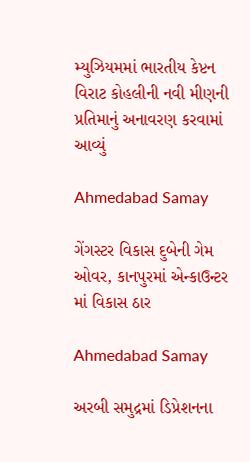મ્યુઝિયમમાં ભારતીય કેપ્ટન વિરાટ કોહલીની નવી મીણની પ્રતિમાનું અનાવરણ કરવામાં આવ્યું

Ahmedabad Samay

ગેંગસ્ટર વિકાસ દુબેની ગેમ ઓવર, કાનપુરમાં એન્કાઉન્ટર માં વિકાસ ઠાર

Ahmedabad Samay

અરબી સમુદ્રમાં ડિપ્રેશનના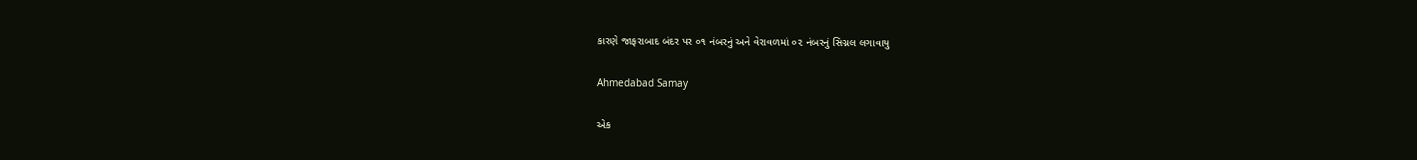કારણે જાફરાબાદ બંદર પર ૦૧ નંબરનું અને વેરાવળમાં ૦૨ નંબરનું સિગ્નલ લગાવાયુ

Ahmedabad Samay

એક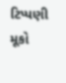ટિપ્પણી મૂકો